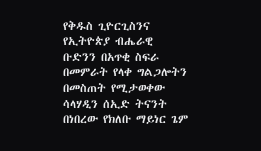የቅዱስ ጊዮርጊስንና የኢትዮጵያ ብሔራዊ ቡድንን በአጥቂ ስፍራ በመምራት የላቀ ግልጋሎትን በመስጠት የሚታወቀው ሳላሃዲን ሰኢድ ትናንት በነበረው የክለቡ ማይነር ጌም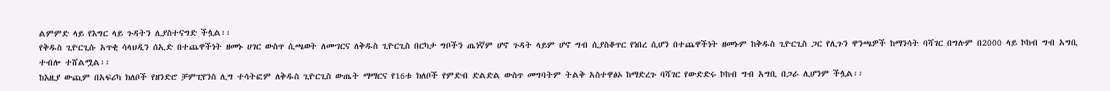ልምምድ ላይ የእግር ላይ ጉዳትን ሊያስተናግድ ችሏል፡፡
የቅዱስ ጊዮርጊሱ አጥቂ ሳላህዲን ሰኢድ በተጨዋችነት ዘመኑ ሀገር ውስጥ ሲጫወት ለሙገርና ለቅዱስ ጊዮርጊስ በርካታ ግቦችን ጤነኛም ሆኖ ጉዳት ላይም ሆኖ ግብ ሲያስቆጥር የነበረ ሲሆን በተጨዋችነት ዘመኑም ከቅዱስ ጊዮርጊስ ጋር የሊጉን ዋንጫዎች ከማንሳት ባሻገር በግሉም በ2000 ላይ ኮከብ ግብ አግቢ ተብሎ ተሸልሟል፡፡
ከእዚያ ውጪም በአፍሪካ ክለቦች የዘንድሮ ቻምፒየንስ ሊግ ተሳትፎም ለቅዱስ ጊዮርጊስ ውጤት ማማርና የ16ቱ ክለቦች የምድብ ድልድል ውስጥ መግባትም ትልቅ አስተዋፅኦ ከማድረጉ ባሻገር የውድድሩ ኮከብ ግብ አግቢ በጋራ ሊሆንም ችሏል፡፡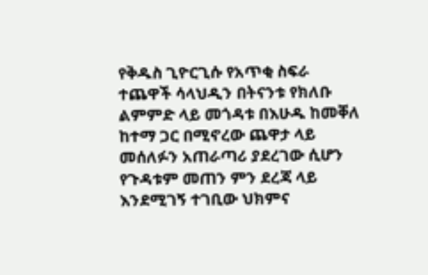የቅዱስ ጊዮርጊሱ የአጥቂ ስፍራ ተጨዋች ሳላህዲን በትናንቱ የክለቡ ልምምድ ላይ መጎዳቱ በእሁዱ ከመቐለ ከተማ ጋር በሚኖረው ጨዋታ ላይ መሰለፉን አጠራጣሪ ያደረገው ሲሆን የጉዳቱም መጠን ምን ደረጃ ላይ እንደሚገኝ ተገቢው ህክምና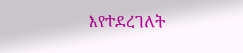እየተደረገለት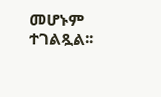መሆኑም ተገልጿል፡፡